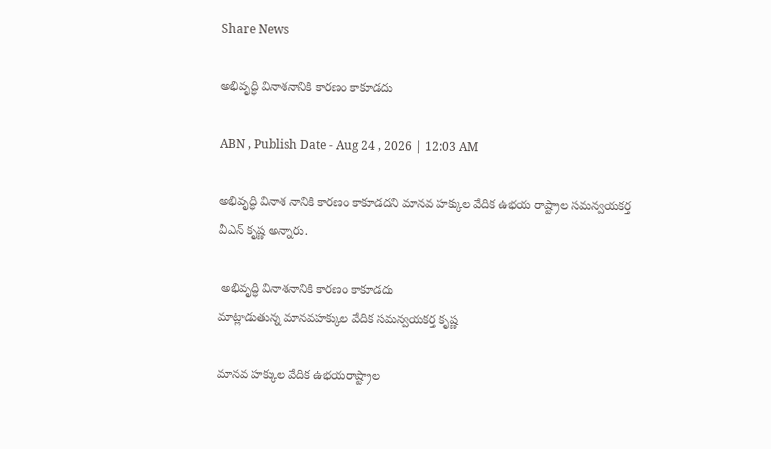Share News

అభివృద్ధి వినాశనానికి కారణం కాకూడదు

ABN , Publish Date - Aug 24 , 2026 | 12:03 AM

అభివృద్ధి వినాశ నానికి కారణం కాకూడదని మానవ హక్కుల వేదిక ఉభయ రాష్ట్రాల సమన్వయకర్త వీఎన్‌ కృష్ణ అన్నారు.

 అభివృద్ధి వినాశనానికి కారణం కాకూడదు
మాట్లాడుతున్న మానవహక్కుల వేదిక సమన్వయకర్త కృష్ణ

మానవ హక్కుల వేదిక ఉభయరాష్ట్రాల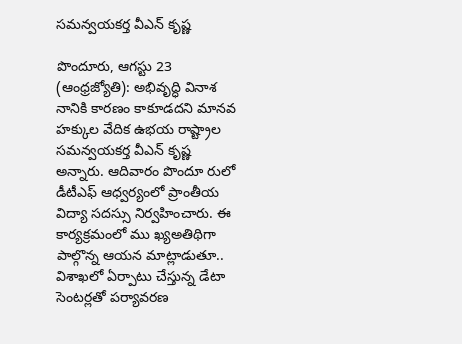సమన్వయకర్త వీఎన్‌ కృష్ణ

పొందూరు, ఆగస్టు 23 (ఆంధ్రజ్యోతి): అభివృద్ధి వినాశ నానికి కారణం కాకూడదని మానవ హక్కుల వేదిక ఉభయ రాష్ట్రాల సమన్వయకర్త వీఎన్‌ కృష్ణ అన్నారు. ఆదివారం పొందూ రులో డీటీఎఫ్‌ ఆధ్వర్యంలో ప్రాంతీయ విద్యా సదస్సు నిర్వహించారు. ఈ కార్యక్రమంలో ము ఖ్యఅతిథిగా పాల్గొన్న ఆయన మాట్లాడుతూ.. విశాఖలో ఏర్పాటు చేస్తున్న డేటా సెంటర్లతో పర్యావరణ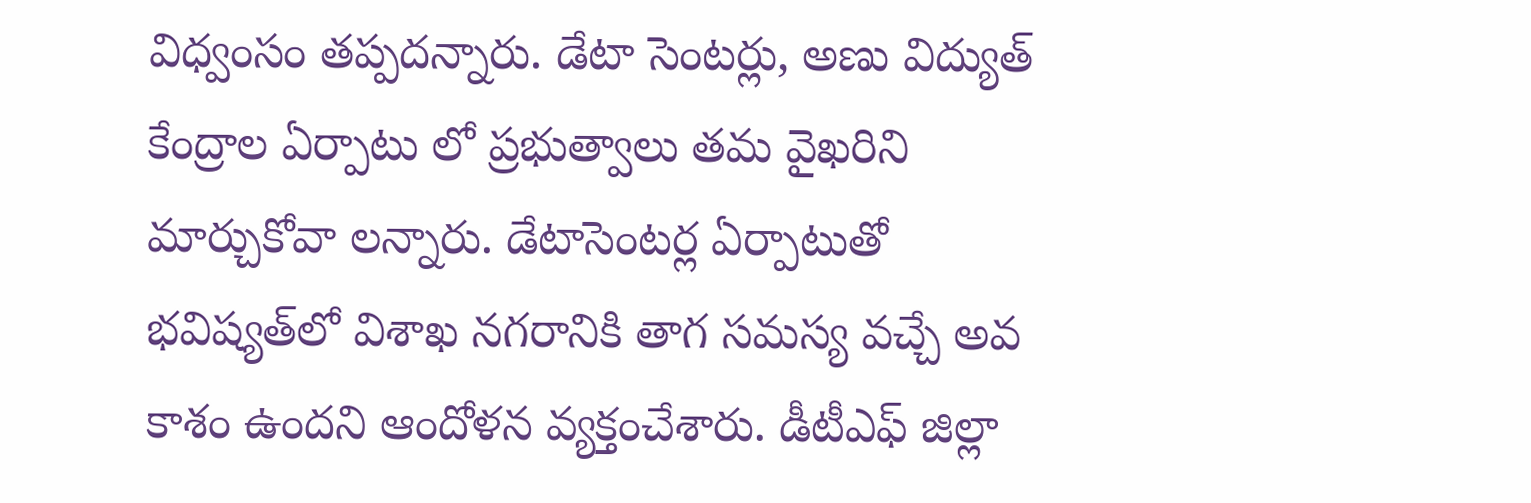విధ్వంసం తప్పదన్నారు. డేటా సెంటర్లు, అణు విద్యుత్‌ కేంద్రాల ఏర్పాటు లో ప్రభుత్వాలు తమ వైఖరిని మార్చుకోవా లన్నారు. డేటాసెంటర్ల ఏర్పాటుతో భవిష్యత్‌లో విశాఖ నగరానికి తాగ సమస్య వచ్చే అవ కాశం ఉందని ఆందోళన వ్యక్తంచేశారు. డీటీఎఫ్‌ జిల్లా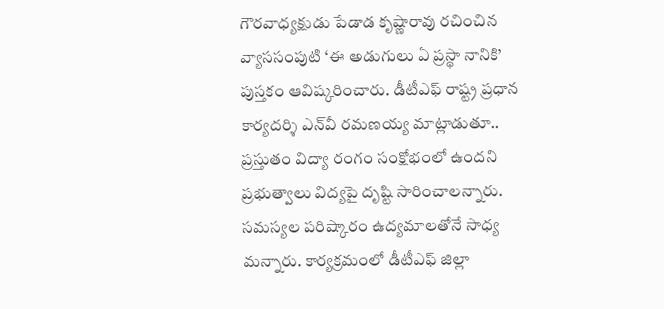గౌరవాధ్యక్షుడు పేడాడ కృష్ణారావు రచించిన వ్యాససంపుటి ‘ఈ అడుగులు ఏ ప్రస్థా నానికి’ పుస్తకం ఆవిష్కరించారు. డీటీఎఫ్‌ రాష్ట్ర ప్రధాన కార్యదర్శి ఎన్‌వీ రమణయ్య మాట్లాడుతూ.. ప్రస్తుతం విద్యా రంగం సంక్షోభంలో ఉందని ప్రభుత్వాలు విద్యపై దృష్టి సారించాలన్నారు. సమస్యల పరిష్కారం ఉద్యమాలతోనే సాధ్య మన్నారు. కార్యక్రమంలో డీటీఎఫ్‌ జిల్లా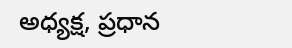అధ్యక్ష, ప్రధాన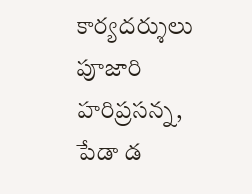కార్యదర్శులు పూజారి హరిప్రసన్న, పేడా డ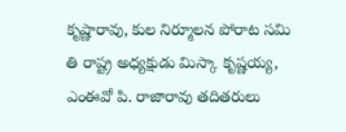కృష్ణారావు, కుల నిర్మూలన పోరాట సమి తి రాష్ట్ర అధ్యక్షుడు మిస్కా కృష్ణయ్య, ఎంఈవో పి. రాజారావు తదితరులు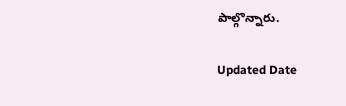పాల్గొన్నారు.

Updated Date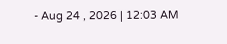- Aug 24 , 2026 | 12:03 AM